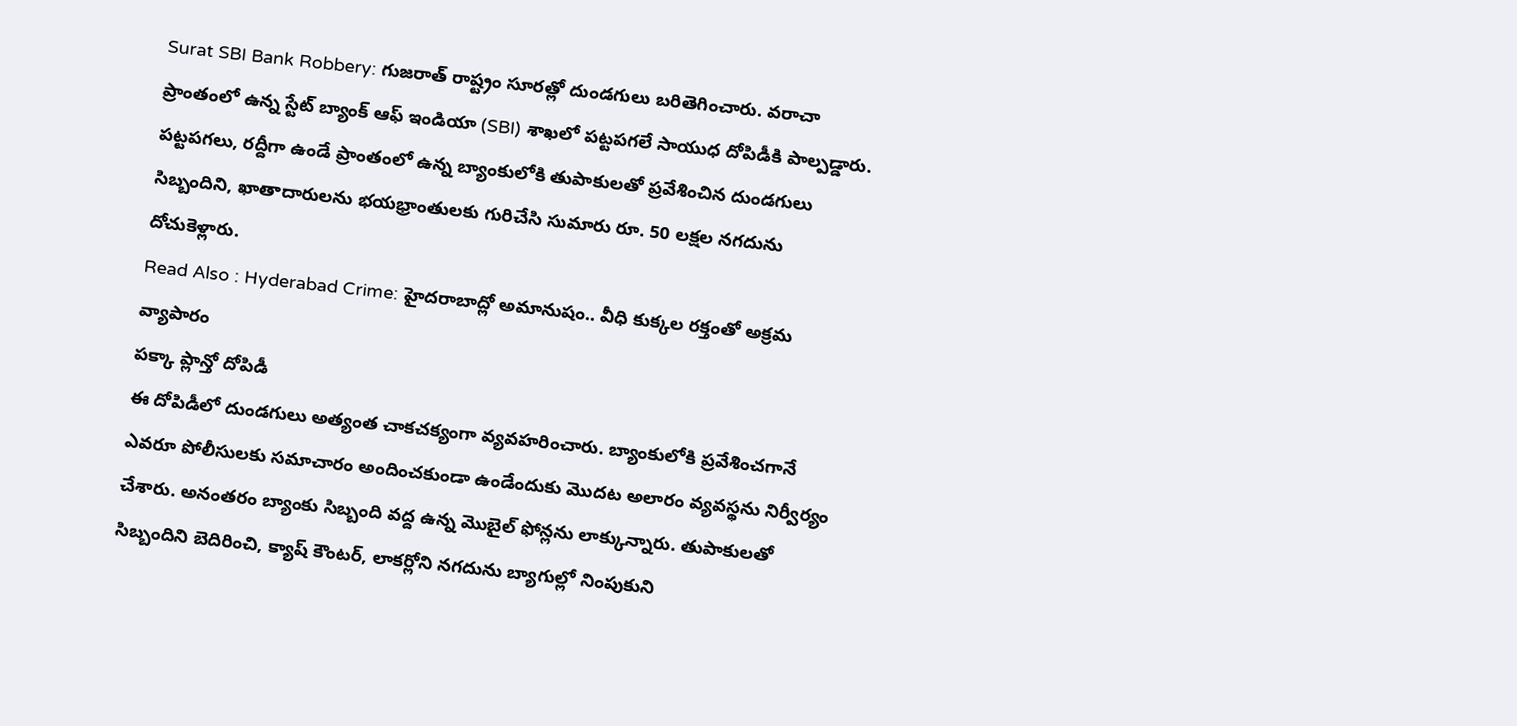Surat SBI Bank Robbery: గుజరాత్ రాష్ట్రం సూరత్లో దుండగులు బరితెగించారు. వరాచా ప్రాంతంలో ఉన్న స్టేట్ బ్యాంక్ ఆఫ్ ఇండియా (SBI) శాఖలో పట్టపగలే సాయుధ దోపిడీకి పాల్పడ్డారు.
పట్టపగలు, రద్దీగా ఉండే ప్రాంతంలో ఉన్న బ్యాంకులోకి తుపాకులతో ప్రవేశించిన దుండగులు సిబ్బందిని, ఖాతాదారులను భయభ్రాంతులకు గురిచేసి సుమారు రూ. 50 లక్షల నగదును దోచుకెళ్లారు.
Read Also : Hyderabad Crime: హైదరాబాద్లో అమానుషం.. వీధి కుక్కల రక్తంతో అక్రమ వ్యాపారం
పక్కా ప్లాన్తో దోపిడీ
ఈ దోపిడీలో దుండగులు అత్యంత చాకచక్యంగా వ్యవహరించారు. బ్యాంకులోకి ప్రవేశించగానే ఎవరూ పోలీసులకు సమాచారం అందించకుండా ఉండేందుకు మొదట అలారం వ్యవస్థను నిర్వీర్యం చేశారు. అనంతరం బ్యాంకు సిబ్బంది వద్ద ఉన్న మొబైల్ ఫోన్లను లాక్కున్నారు. తుపాకులతో సిబ్బందిని బెదిరించి, క్యాష్ కౌంటర్, లాకర్లోని నగదును బ్యాగుల్లో నింపుకుని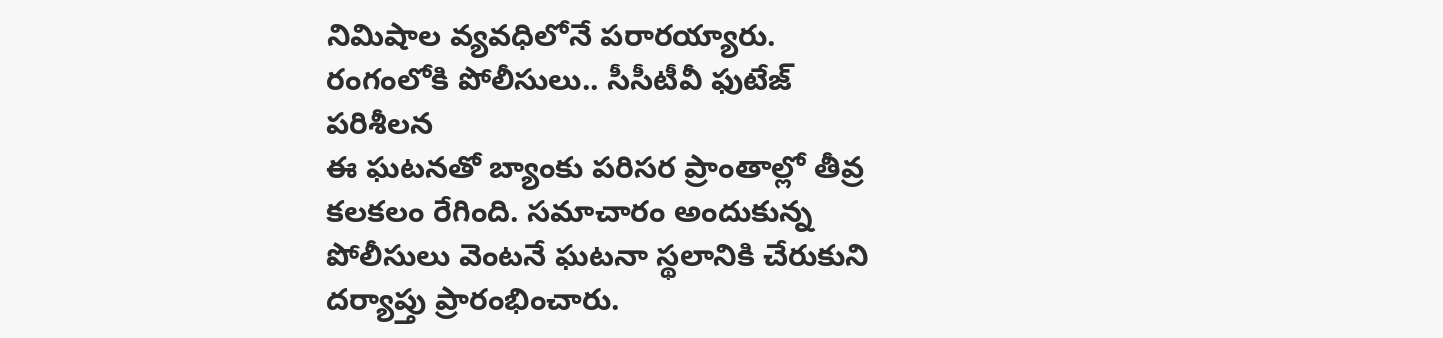నిమిషాల వ్యవధిలోనే పరారయ్యారు.
రంగంలోకి పోలీసులు.. సీసీటీవీ ఫుటేజ్ పరిశీలన
ఈ ఘటనతో బ్యాంకు పరిసర ప్రాంతాల్లో తీవ్ర కలకలం రేగింది. సమాచారం అందుకున్న పోలీసులు వెంటనే ఘటనా స్థలానికి చేరుకుని దర్యాప్తు ప్రారంభించారు.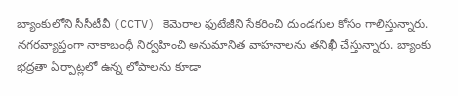బ్యాంకులోని సీసీటీవీ (CCTV) కెమెరాల ఫుటేజీని సేకరించి దుండగుల కోసం గాలిస్తున్నారు. నగరవ్యాప్తంగా నాకాబంధీ నిర్వహించి అనుమానిత వాహనాలను తనిఖీ చేస్తున్నారు. బ్యాంకు భద్రతా ఏర్పాట్లలో ఉన్న లోపాలను కూడా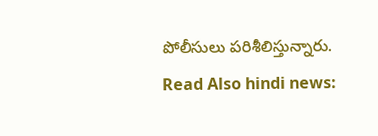పోలీసులు పరిశీలిస్తున్నారు.
Read Also hindi news: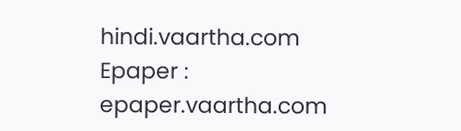hindi.vaartha.com
Epaper : epaper.vaartha.com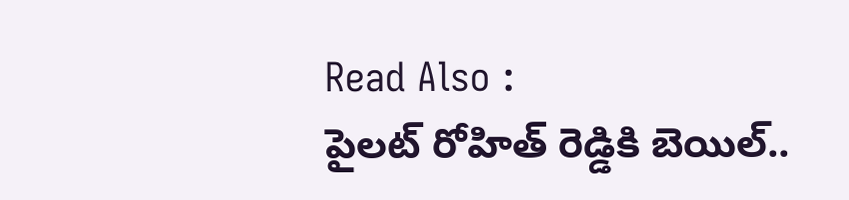Read Also :
పైలట్ రోహిత్ రెడ్డికి బెయిల్..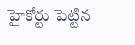హైకోర్టు పెట్టిన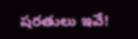షరతులు ఇవే!